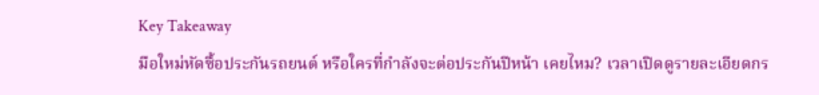Key Takeaway
มือใหม่หัดซื้อประกันรถยนต์ หรือใครที่กำลังจะต่อประกันปีหน้า เคยไหม? เวลาเปิดดูรายละเอียดกร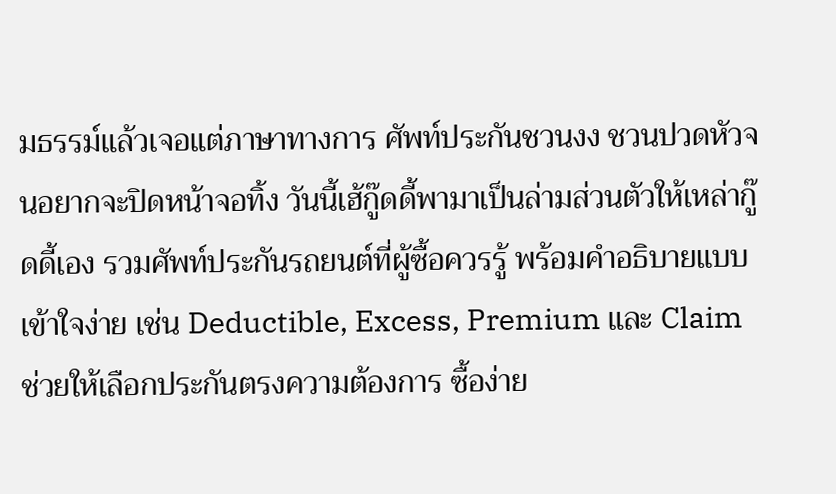มธรรม์แล้วเจอแต่ภาษาทางการ ศัพท์ประกันชวนงง ชวนปวดหัวจนอยากจะปิดหน้าจอทิ้ง วันนี้เฮ้กู๊ดดี้พามาเป็นล่ามส่วนตัวให้เหล่ากู๊ดดี้เอง รวมศัพท์ประกันรถยนต์ที่ผู้ซื้อควรรู้ พร้อมคำอธิบายแบบเข้าใจง่าย เช่น Deductible, Excess, Premium และ Claim ช่วยให้เลือกประกันตรงความต้องการ ซื้อง่าย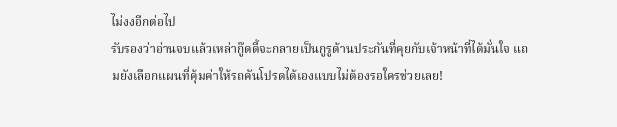ไม่งงอีกต่อไป
รับรองว่าอ่านจบแล้วเหล่ากู๊ดดี้จะกลายเป็นกูรูด้านประกันที่คุยกับเจ้าหน้าที่ได้มั่นใจ แถมยังเลือกแผนที่คุ้มค่าให้รถคันโปรดได้เองแบบไม่ต้องรอใครช่วยเลย!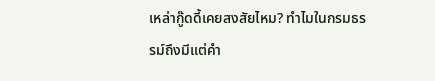เหล่ากู๊ดดี้เคยสงสัยไหม? ทำไมในกรมธรรม์ถึงมีแต่คำ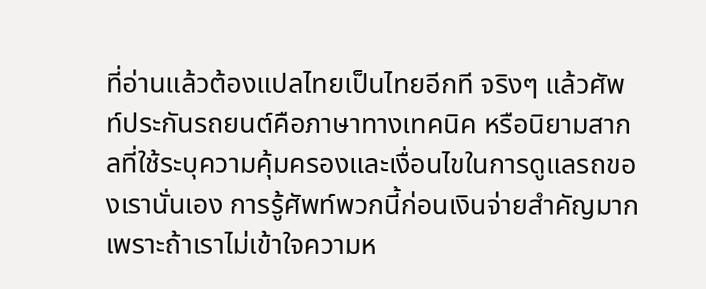ที่อ่านแล้วต้องแปลไทยเป็นไทยอีกที จริงๆ แล้วศัพท์ประกันรถยนต์คือภาษาทางเทคนิค หรือนิยามสากลที่ใช้ระบุความคุ้มครองและเงื่อนไขในการดูแลรถของเรานั่นเอง การรู้ศัพท์พวกนี้ก่อนเงินจ่ายสำคัญมาก เพราะถ้าเราไม่เข้าใจความห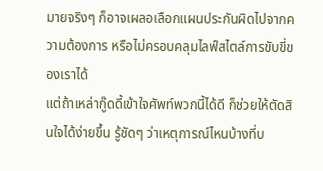มายจริงๆ ก็อาจเผลอเลือกแผนประกันผิดไปจากความต้องการ หรือไม่ครอบคลุมไลฟ์สไตล์การขับขี่ของเราได้
แต่ถ้าเหล่ากู๊ดดี้เข้าใจศัพท์พวกนี้ได้ดี ก็ช่วยให้ตัดสินใจได้ง่ายขึ้น รู้ชัดๆ ว่าเหตุการณ์ไหนบ้างที่บ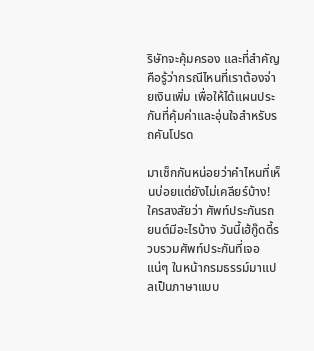ริษัทจะคุ้มครอง และที่สำคัญคือรู้ว่ากรณีไหนที่เราต้องจ่ายเงินเพิ่ม เพื่อให้ได้แผนประกันที่คุ้มค่าและอุ่นใจสำหรับรถคันโปรด

มาเช็กกันหน่อยว่าคำไหนที่เห็นบ่อยแต่ยังไม่เคลียร์บ้าง! ใครสงสัยว่า ศัพท์ประกันรถยนต์มีอะไรบ้าง วันนี้เฮ้กู๊ดดี้รวบรวมศัพท์ประกันที่เจอแน่ๆ ในหน้ากรมธรรม์มาแปลเป็นภาษาแบบ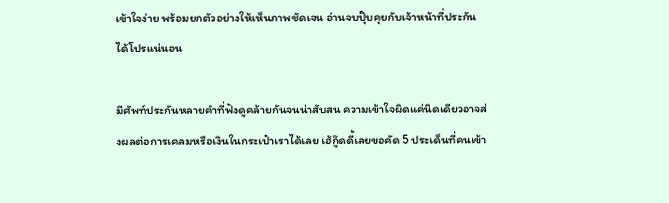เข้าใจง่าย พร้อมยกตัวอย่างให้เห็นภาพชัดเจน อ่านจบปุ๊บคุยกับเจ้าหน้าที่ประกันได้โปรแน่นอน

มีศัพท์ประกันหลายคำที่ฟังดูคล้ายกันจนน่าสับสน ความเข้าใจผิดแค่นิดเดียวอาจส่งผลต่อการเคลมหรือเงินในกระเป๋าเราได้เลย เฮ้กู๊ดดี้เลยขอคัด 5 ประเด็นที่คนเข้า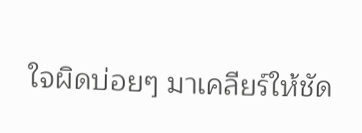ใจผิดบ่อยๆ มาเคลียร์ให้ชัด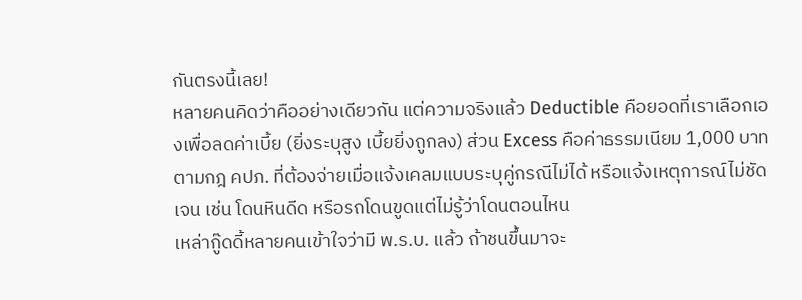กันตรงนี้เลย!
หลายคนคิดว่าคืออย่างเดียวกัน แต่ความจริงแล้ว Deductible คือยอดที่เราเลือกเองเพื่อลดค่าเบี้ย (ยิ่งระบุสูง เบี้ยยิ่งถูกลง) ส่วน Excess คือค่าธรรมเนียม 1,000 บาท ตามกฎ คปภ. ที่ต้องจ่ายเมื่อแจ้งเคลมแบบระบุคู่กรณีไม่ได้ หรือแจ้งเหตุการณ์ไม่ชัดเจน เช่น โดนหินดีด หรือรถโดนขูดแต่ไม่รู้ว่าโดนตอนไหน
เหล่ากู๊ดดี้หลายคนเข้าใจว่ามี พ.ร.บ. แล้ว ถ้าชนขึ้นมาจะ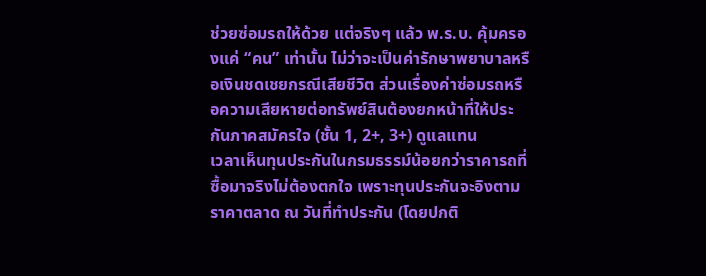ช่วยซ่อมรถให้ด้วย แต่จริงๆ แล้ว พ.ร.บ. คุ้มครองแค่ “คน” เท่านั้น ไม่ว่าจะเป็นค่ารักษาพยาบาลหรือเงินชดเชยกรณีเสียชีวิต ส่วนเรื่องค่าซ่อมรถหรือความเสียหายต่อทรัพย์สินต้องยกหน้าที่ให้ประกันภาคสมัครใจ (ชั้น 1, 2+, 3+) ดูแลแทน
เวลาเห็นทุนประกันในกรมธรรม์น้อยกว่าราคารถที่ซื้อมาจริงไม่ต้องตกใจ เพราะทุนประกันจะอิงตามราคาตลาด ณ วันที่ทำประกัน (โดยปกติ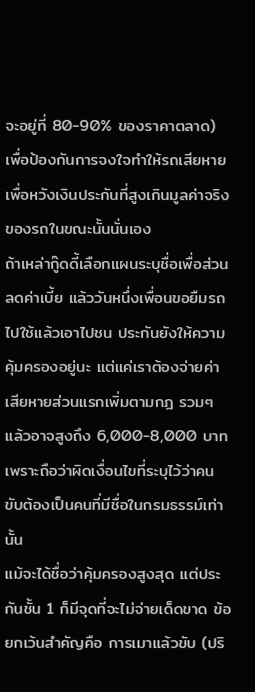จะอยู่ที่ 80-90% ของราคาตลาด) เพื่อป้องกันการจงใจทำให้รถเสียหายเพื่อหวังเงินประกันที่สูงเกินมูลค่าจริงของรถในขณะนั้นนั่นเอง
ถ้าเหล่ากู๊ดดี้เลือกแผนระบุชื่อเพื่อส่วนลดค่าเบี้ย แล้ววันหนึ่งเพื่อนขอยืมรถไปใช้แล้วเอาไปชน ประกันยังให้ความคุ้มครองอยู่นะ แต่แค่เราต้องจ่ายค่าเสียหายส่วนแรกเพิ่มตามกฎ รวมๆ แล้วอาจสูงถึง 6,000-8,000 บาท เพราะถือว่าผิดเงื่อนไขที่ระบุไว้ว่าคนขับต้องเป็นคนที่มีชื่อในกรมธรรม์เท่านั้น
แม้จะได้ชื่อว่าคุ้มครองสูงสุด แต่ประกันชั้น 1 ก็มีจุดที่จะไม่จ่ายเด็ดขาด ข้อยกเว้นสำคัญคือ การเมาแล้วขับ (ปริ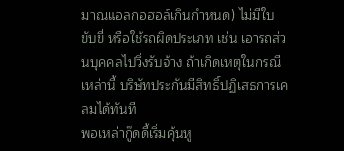มาณแอลกอฮอล์เกินกำหนด) ไม่มีใบขับขี่ หรือใช้รถผิดประเภท เช่น เอารถส่วนบุคคลไปวิ่งรับจ้าง ถ้าเกิดเหตุในกรณีเหล่านี้ บริษัทประกันมีสิทธิ์ปฏิเสธการเคลมได้ทันที
พอเหล่ากู๊ดดี้เริ่มคุ้นหู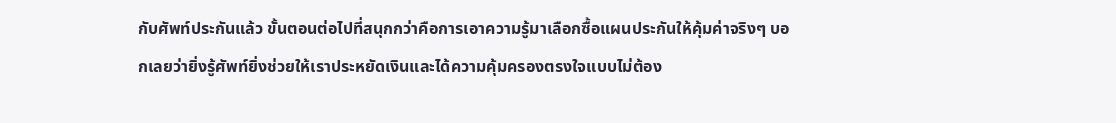กับศัพท์ประกันแล้ว ขั้นตอนต่อไปที่สนุกกว่าคือการเอาความรู้มาเลือกซื้อแผนประกันให้คุ้มค่าจริงๆ บอกเลยว่ายิ่งรู้ศัพท์ยิ่งช่วยให้เราประหยัดเงินและได้ความคุ้มครองตรงใจแบบไม่ต้อง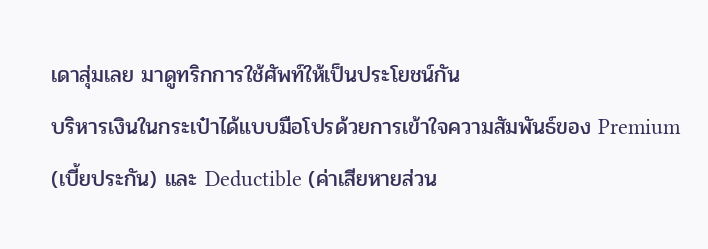เดาสุ่มเลย มาดูทริกการใช้ศัพท์ให้เป็นประโยชน์กัน
บริหารเงินในกระเป๋าได้แบบมือโปรด้วยการเข้าใจความสัมพันธ์ของ Premium (เบี้ยประกัน) และ Deductible (ค่าเสียหายส่วน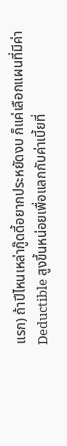แรก) ถ้าปีไหนเหล่ากู๊ดดี้อยากประหยัดงบ ก็แค่เลือกแผนที่มีค่า Deductible สูงขึ้นหน่อยเพื่อแลกกับค่าเบี้ยที่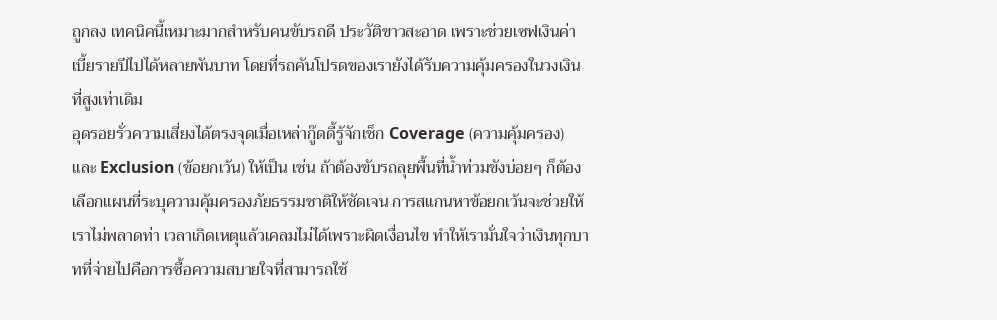ถูกลง เทคนิคนี้เหมาะมากสำหรับคนขับรถดี ประวัติขาวสะอาด เพราะช่วยเซฟเงินค่าเบี้ยรายปีไปได้หลายพันบาท โดยที่รถคันโปรดของเรายังได้รับความคุ้มครองในวงเงินที่สูงเท่าเดิม
อุดรอยรั่วความเสี่ยงได้ตรงจุดเมื่อเหล่ากู๊ดดี้รู้จักเช็ก Coverage (ความคุ้มครอง) และ Exclusion (ข้อยกเว้น) ให้เป็น เช่น ถ้าต้องขับรถลุยพื้นที่น้ำท่วมขังบ่อยๆ ก็ต้องเลือกแผนที่ระบุความคุ้มครองภัยธรรมชาติให้ชัดเจน การสแกนหาข้อยกเว้นจะช่วยให้เราไม่พลาดท่า เวลาเกิดเหตุแล้วเคลมไม่ได้เพราะผิดเงื่อนไข ทำให้เรามั่นใจว่าเงินทุกบาทที่จ่ายไปคือการซื้อความสบายใจที่สามารถใช้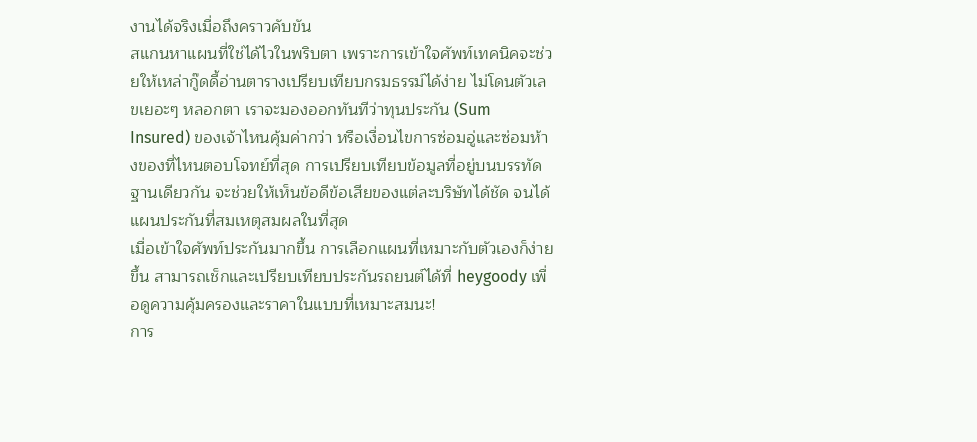งานได้จริงเมื่อถึงคราวคับขัน
สแกนหาแผนที่ใช่ได้ไวในพริบตา เพราะการเข้าใจศัพท์เทคนิคจะช่วยให้เหล่ากู๊ดดี้อ่านตารางเปรียบเทียบกรมธรรม์ได้ง่าย ไม่โดนตัวเลขเยอะๆ หลอกตา เราจะมองออกทันทีว่าทุนประกัน (Sum Insured) ของเจ้าไหนคุ้มค่ากว่า หรือเงื่อนไขการซ่อมอู่และซ่อมห้างของที่ไหนตอบโจทย์ที่สุด การเปรียบเทียบข้อมูลที่อยู่บนบรรทัดฐานเดียวกัน จะช่วยให้เห็นข้อดีข้อเสียของแต่ละบริษัทได้ชัด จนได้แผนประกันที่สมเหตุสมผลในที่สุด
เมื่อเข้าใจศัพท์ประกันมากขึ้น การเลือกแผนที่เหมาะกับตัวเองก็ง่ายขึ้น สามารถเช็กและเปรียบเทียบประกันรถยนต์ได้ที่ heygoody เพื่อดูความคุ้มครองและราคาในแบบที่เหมาะสมนะ!
การ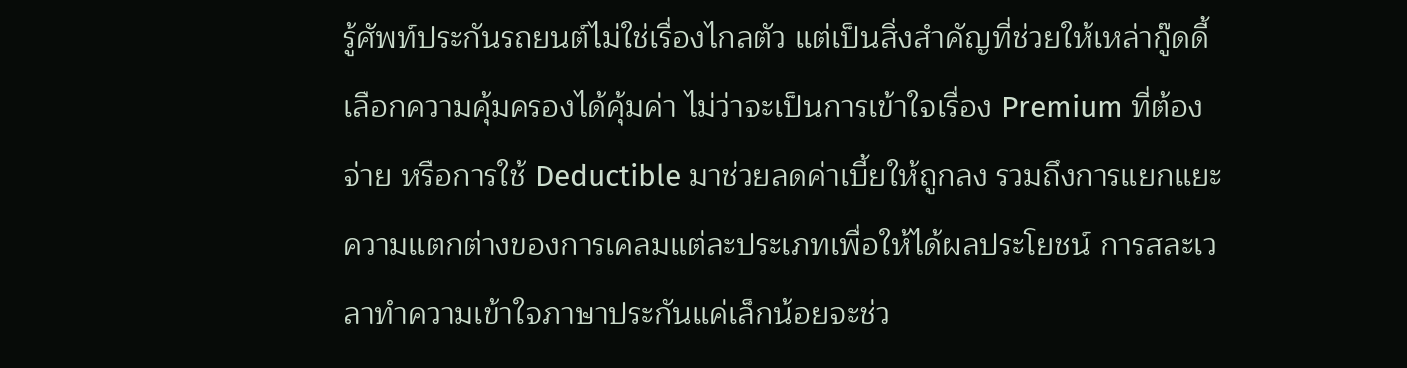รู้ศัพท์ประกันรถยนต์ไม่ใช่เรื่องไกลตัว แต่เป็นสิ่งสำคัญที่ช่วยให้เหล่ากู๊ดดี้เลือกความคุ้มครองได้คุ้มค่า ไม่ว่าจะเป็นการเข้าใจเรื่อง Premium ที่ต้องจ่าย หรือการใช้ Deductible มาช่วยลดค่าเบี้ยให้ถูกลง รวมถึงการแยกแยะความแตกต่างของการเคลมแต่ละประเภทเพื่อให้ได้ผลประโยชน์ การสละเวลาทำความเข้าใจภาษาประกันแค่เล็กน้อยจะช่ว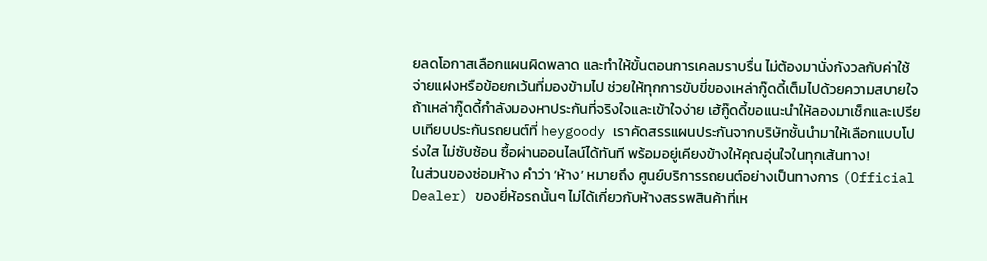ยลดโอกาสเลือกแผนผิดพลาด และทำให้ขั้นตอนการเคลมราบรื่น ไม่ต้องมานั่งกังวลกับค่าใช้จ่ายแฝงหรือข้อยกเว้นที่มองข้ามไป ช่วยให้ทุกการขับขี่ของเหล่ากู๊ดดี้เต็มไปด้วยความสบายใจ
ถ้าเหล่ากู๊ดดี้กำลังมองหาประกันที่จริงใจและเข้าใจง่าย เฮ้กู๊ดดี้ขอแนะนำให้ลองมาเช็กและเปรียบเทียบประกันรถยนต์ที่ heygoody เราคัดสรรแผนประกันจากบริษัทชั้นนำมาให้เลือกแบบโปร่งใส ไม่ซับซ้อน ซื้อผ่านออนไลน์ได้ทันที พร้อมอยู่เคียงข้างให้คุณอุ่นใจในทุกเส้นทาง!
ในส่วนของซ่อมห้าง คำว่า ‘ห้าง’ หมายถึง ศูนย์บริการรถยนต์อย่างเป็นทางการ (Official Dealer) ของยี่ห้อรถนั้นๆ ไม่ได้เกี่ยวกับห้างสรรพสินค้าที่เห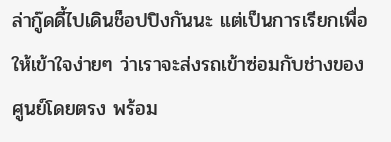ล่ากู๊ดดี้ไปเดินช็อปปิงกันนะ แต่เป็นการเรียกเพื่อให้เข้าใจง่ายๆ ว่าเราจะส่งรถเข้าซ่อมกับช่างของศูนย์โดยตรง พร้อม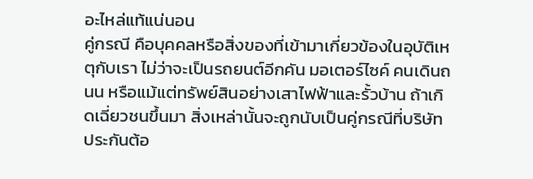อะไหล่แท้แน่นอน
คู่กรณี คือบุคคลหรือสิ่งของที่เข้ามาเกี่ยวข้องในอุบัติเหตุกับเรา ไม่ว่าจะเป็นรถยนต์อีกคัน มอเตอร์ไซค์ คนเดินถนน หรือแม้แต่ทรัพย์สินอย่างเสาไฟฟ้าและรั้วบ้าน ถ้าเกิดเฉี่ยวชนขึ้นมา สิ่งเหล่านั้นจะถูกนับเป็นคู่กรณีที่บริษัทประกันต้อ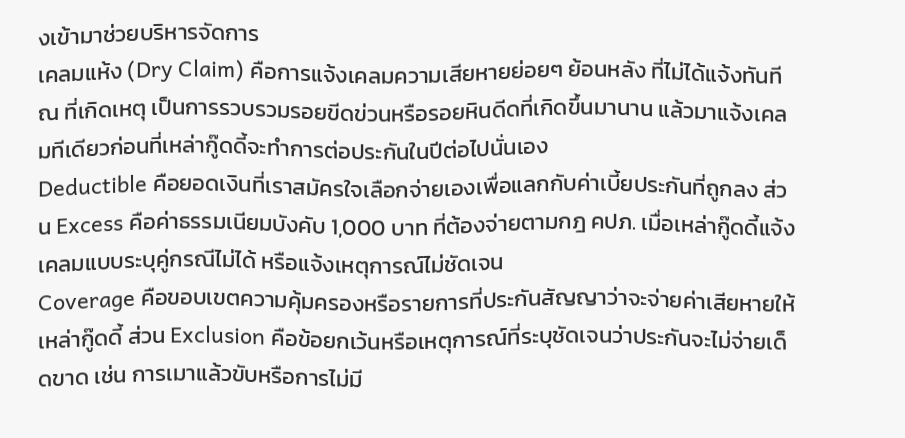งเข้ามาช่วยบริหารจัดการ
เคลมแห้ง (Dry Claim) คือการแจ้งเคลมความเสียหายย่อยๆ ย้อนหลัง ที่ไม่ได้แจ้งทันที ณ ที่เกิดเหตุ เป็นการรวบรวมรอยขีดข่วนหรือรอยหินดีดที่เกิดขึ้นมานาน แล้วมาแจ้งเคลมทีเดียวก่อนที่เหล่ากู๊ดดี้จะทำการต่อประกันในปีต่อไปนั่นเอง
Deductible คือยอดเงินที่เราสมัครใจเลือกจ่ายเองเพื่อแลกกับค่าเบี้ยประกันที่ถูกลง ส่วน Excess คือค่าธรรมเนียมบังคับ 1,000 บาท ที่ต้องจ่ายตามกฎ คปภ. เมื่อเหล่ากู๊ดดี้แจ้งเคลมแบบระบุคู่กรณีไม่ได้ หรือแจ้งเหตุการณ์ไม่ชัดเจน
Coverage คือขอบเขตความคุ้มครองหรือรายการที่ประกันสัญญาว่าจะจ่ายค่าเสียหายให้เหล่ากู๊ดดี้ ส่วน Exclusion คือข้อยกเว้นหรือเหตุการณ์ที่ระบุชัดเจนว่าประกันจะไม่จ่ายเด็ดขาด เช่น การเมาแล้วขับหรือการไม่มี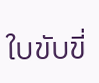ใบขับขี่